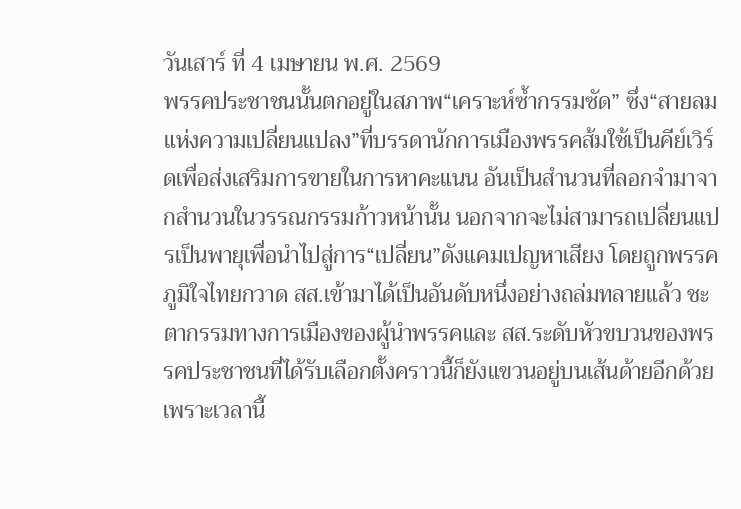วันเสาร์ ที่ 4 เมษายน พ.ศ. 2569
พรรคประชาชนนั้นตกอยู่ในสภาพ“เคราะห์ซ้ำกรรมซัด” ซึ่ง“สายลมแห่งความเปลี่ยนแปลง”ที่บรรดานักการเมืองพรรคส้มใช้เป็นคีย์เวิร์ดเพื่อส่งเสริมการขายในการหาคะแนน อันเป็นสำนวนที่ลอกจำมาจากสำนวนในวรรณกรรมก้าวหน้านั้น นอกจากจะไม่สามารถเปลี่ยนแปรเป็นพายุเพื่อนำไปสู่การ“เปลี่ยน”ดังแคมเปญหาเสียง โดยถูกพรรคภูมิใจไทยกวาด สส.เข้ามาได้เป็นอันดับหนึ่งอย่างถล่มทลายแล้ว ชะตากรรมทางการเมืองของผู้นำพรรคและ สส.ระดับหัวขบวนของพรรคประชาชนที่ได้รับเลือกตั้งคราวนี้ก็ยังแขวนอยู่บนเส้นด้ายอีกด้วย
เพราะเวลานี้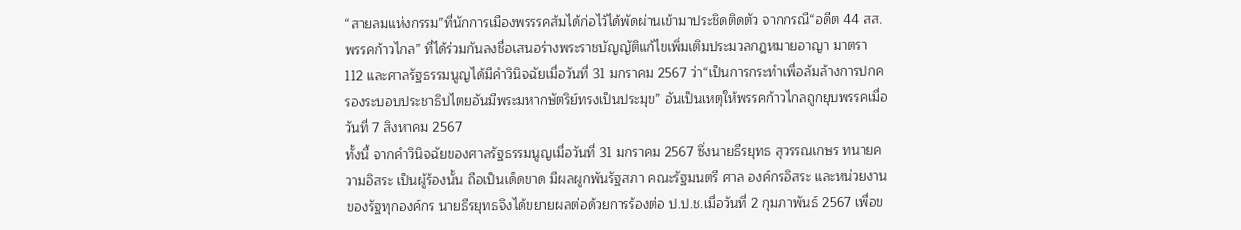“สายลมแห่งกรรม”ที่นักการเมืองพรรรคส้มได้ก่อไว้ได้พัดผ่านเข้ามาประชิดติดตัว จากกรณี“อดีต 44 สส.พรรคก้าวไกล” ที่ได้ร่วมกันลงชื่อเสนอร่างพระราชบัญญัติแก้ไขเพิ่มเติมประมวลกฎหมายอาญา มาตรา 112 และศาลรัฐธรรมนูญได้มีคำวินิจฉัยเมื่อวันที่ 31 มกราคม 2567 ว่า“เป็นการกระทำเพื่อล้มล้างการปกครองระบอบประชาธิปไตยอันมีพระมหากษัตริย์ทรงเป็นประมุข” อันเป็นเหตุให้พรรคก้าวไกลถูกยุบพรรคเมื่อวันที่ 7 สิงหาคม 2567
ทั้งนี้ จากคำวินิจฉัยของศาลรัฐธรรมนูญเมื่อวันที่ 31 มกราคม 2567 ซึ่งนายธีรยุทธ สุวรรณเกษร ทนายความอิสระ เป็นผู้ร้องนั้น ถือเป็นเด็ดขาด มีผลผูกพันรัฐสภา คณะรัฐมนตรี ศาล องค์กรอิสระ และหน่วยงานของรัฐทุกองค์กร นายธีรยุทธจึงได้ขยายผลต่อด้วยการร้องต่อ ป.ป.ช.เมื่อวันที่ 2 กุมภาพันธ์ 2567 เพื่อข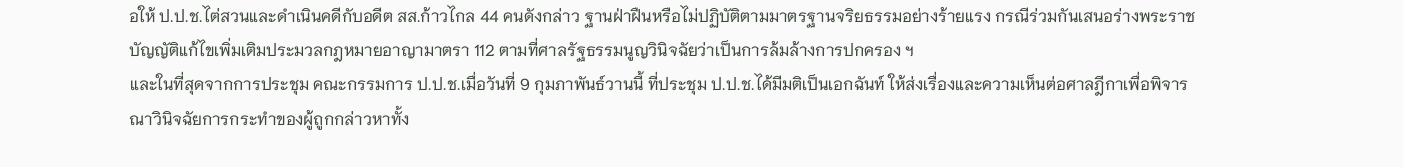อให้ ป.ป.ช.ไต่สวนและดำเนินคดีกับอดีต สส.ก้าวไกล 44 คนดังกล่าว ฐานฝ่าฝืนหรือไม่ปฏิบัติตามมาตรฐานจริยธรรมอย่างร้ายแรง กรณีร่วมกันเสนอร่างพระราชบัญญัติแก้ไขเพิ่มเติมประมวลกฎหมายอาญามาตรา 112 ตามที่ศาลรัฐธรรมนูญวินิจฉัยว่าเป็นการล้มล้างการปกครอง ฯ
และในที่สุดจากการประชุม คณะกรรมการ ป.ป.ช.เมื่อวันที่ 9 กุมภาพันธ์วานนี้ ที่ประชุม ป.ป.ช.ได้มีมติเป็นเอกฉันท์ ให้ส่งเรื่องและความเห็นต่อศาลฎีกาเพื่อพิจารณาวินิจฉัยการกระทำของผู้ถูกกล่าวหาทั้ง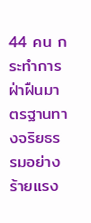44 คน กระทำการฝ่าฝืนมาตรฐานทางจริยธรรมอย่างร้ายแรง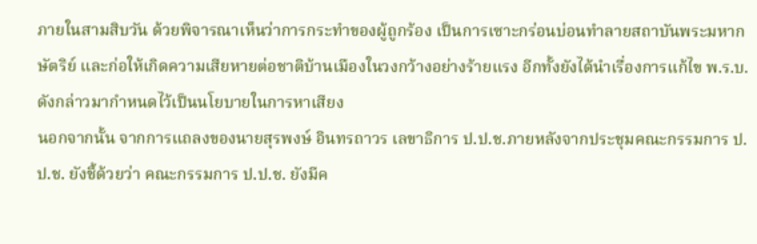ภายในสามสิบวัน ด้วยพิจารณาเห็นว่าการกระทำของผู้ถูกร้อง เป็นการเซาะกร่อนบ่อนทำลายสถาบันพระมหากษัตริย์ และก่อให้เกิดความเสียหายต่อชาติบ้านเมืองในวงกว้างอย่างร้ายแรง อีกทั้งยังได้นำเรื่องการแก้ไข พ.ร.บ.ดังกล่าวมากำหนดไว้เป็นนโยบายในการหาเสียง
นอกจากนั้น จากการแถลงของนายสุรพงษ์ อินทรถาวร เลขาธิการ ป.ป.ช.ภายหลังจากประชุมคณะกรรมการ ป.ป.ช. ยังชี้ด้วยว่า คณะกรรมการ ป.ป.ช. ยังมีค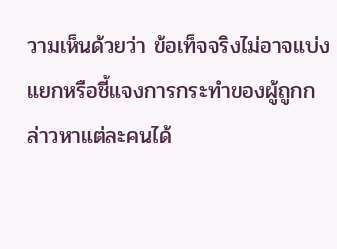วามเห็นด้วยว่า ข้อเท็จจริงไม่อาจแบ่งแยกหรือชี้แจงการกระทำของผู้ถูกกล่าวหาแต่ละคนได้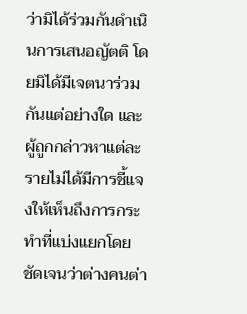ว่ามิได้ร่วมกันดำเนินการเสนอญัตติ โดยมิได้มีเจตนาร่วมกันแต่อย่างใด และผู้ถูกกล่าวหาแต่ละรายไม่ได้มีการชี้แจงให้เห็นถึงการกระทำที่แบ่งแยกโดยชัดเจนว่าต่างคนต่า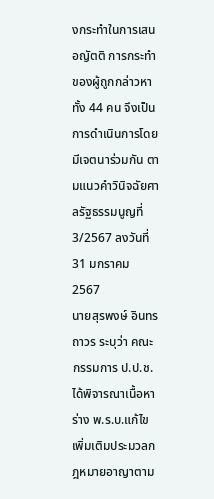งกระทำในการเสนอญัตติ การกระทำของผู้ถูกกล่าวหาทั้ง 44 คน จึงเป็นการดำเนินการโดยมีเจตนาร่วมกัน ตามแนวคำวินิจฉัยศาลรัฐธรรมนูญที่ 3/2567 ลงวันที่ 31 มกราคม 2567
นายสุรพงษ์ อินทรถาวร ระบุว่า คณะกรรมการ ป.ป.ช. ได้พิจารณาเนื้อหาร่าง พ.ร.บ.แก้ไขเพิ่มเติมประมวลกฎหมายอาญาตาม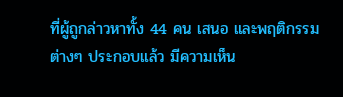ที่ผู้ถูกล่าวหาทั้ง 44 คน เสนอ และพฤติกรรมต่างๆ ประกอบแล้ว มีความเห็น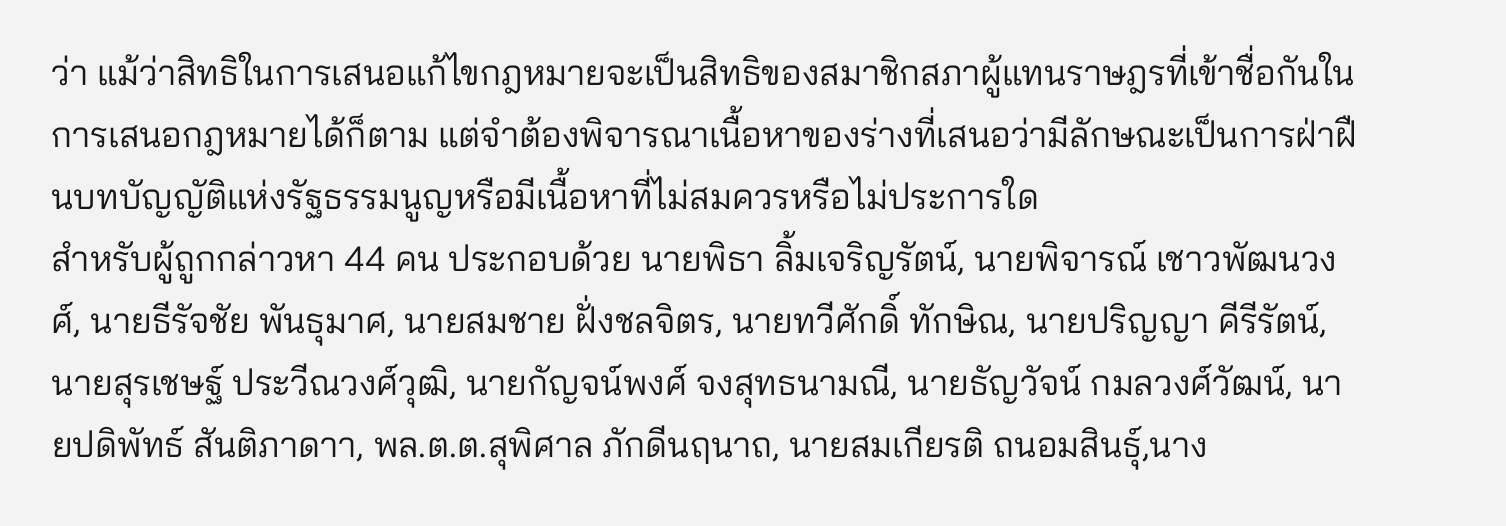ว่า แม้ว่าสิทธิในการเสนอแก้ไขกฎหมายจะเป็นสิทธิของสมาชิกสภาผู้แทนราษฎรที่เข้าชื่อกันในการเสนอกฎหมายได้ก็ตาม แต่จำต้องพิจารณาเนื้อหาของร่างที่เสนอว่ามีลักษณะเป็นการฝ่าฝืนบทบัญญัติแห่งรัฐธรรมนูญหรือมีเนื้อหาที่ไม่สมควรหรือไม่ประการใด
สำหรับผู้ถูกกล่าวหา 44 คน ประกอบด้วย นายพิธา ลิ้มเจริญรัตน์, นายพิจารณ์ เชาวพัฒนวงศ์, นายธีรัจชัย พันธุมาศ, นายสมชาย ฝั่งชลจิตร, นายทวีศักดิ์ ทักษิณ, นายปริญญา คีรีรัตน์, นายสุรเชษฐ์ ประวีณวงศ์วุฒิ, นายกัญจน์พงศ์ จงสุทธนามณี, นายธัญวัจน์ กมลวงศ์วัฒน์, นายปดิพัทธ์ สันติภาดาา, พล.ต.ต.สุพิศาล ภักดีนฤนาถ, นายสมเกียรติ ถนอมสินธุ์,นาง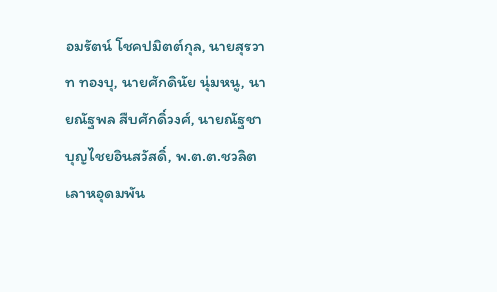อมรัตน์ โชคปมิตต์กุล, นายสุรวาท ทองบุ, นายศักดินัย นุ่มหนู, นายณัฐพล สืบศักดิ์วงศ์, นายณัฐชา บุญไชยอินสวัสดิ์, พ.ต.ต.ชวลิต เลาหอุดมพัน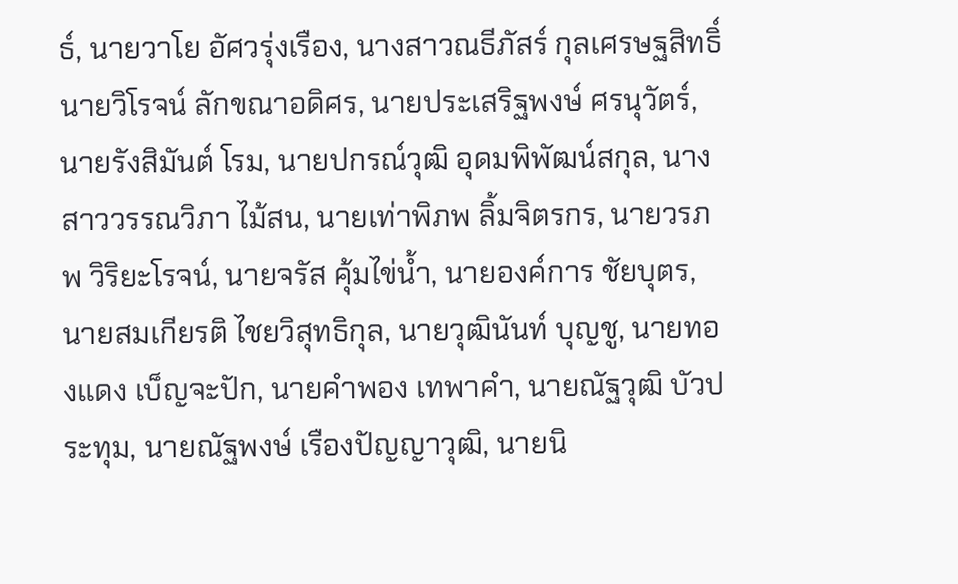ธ์, นายวาโย อัศวรุ่งเรือง, นางสาวณธีภัสร์ กุลเศรษฐสิทธิ์
นายวิโรจน์ ลักขณาอดิศร, นายประเสริฐพงษ์ ศรนุวัตร์, นายรังสิมันต์ โรม, นายปกรณ์วุฒิ อุดมพิพัฒน์สกุล, นางสาววรรณวิภา ไม้สน, นายเท่าพิภพ ลิ้มจิตรกร, นายวรภพ วิริยะโรจน์, นายจรัส คุ้มไข่น้ำ, นายองค์การ ชัยบุตร, นายสมเกียรติ ไชยวิสุทธิกุล, นายวุฒินันท์ บุญชู, นายทองแดง เบ็ญจะปัก, นายคำพอง เทพาคำ, นายณัฐวุฒิ บัวประทุม, นายณัฐพงษ์ เรืองปัญญาวุฒิ, นายนิ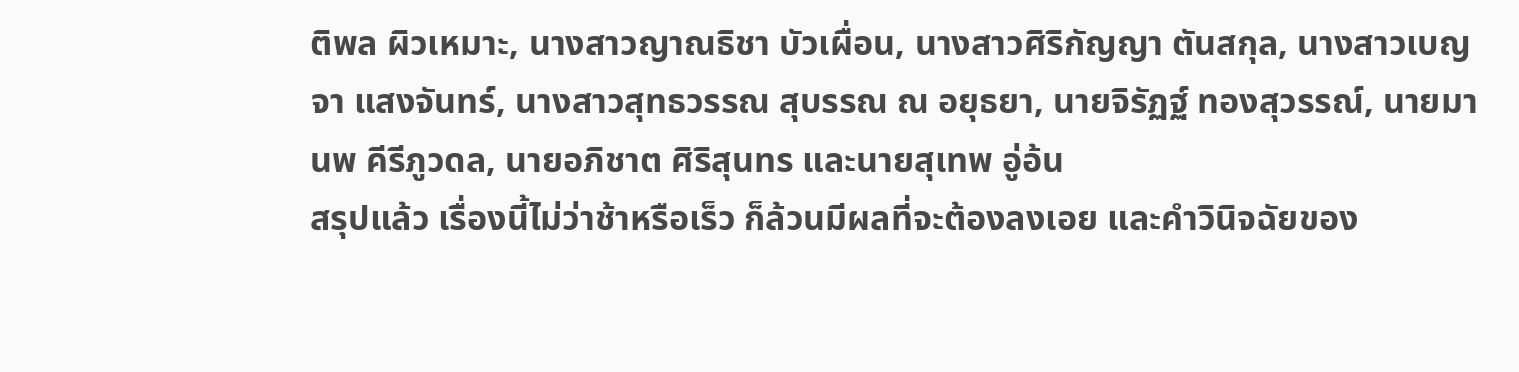ติพล ผิวเหมาะ, นางสาวญาณธิชา บัวเผื่อน, นางสาวศิริกัญญา ตันสกุล, นางสาวเบญจา แสงจันทร์, นางสาวสุทธวรรณ สุบรรณ ณ อยุธยา, นายจิรัฏฐ์ ทองสุวรรณ์, นายมานพ คีรีภูวดล, นายอภิชาต ศิริสุนทร และนายสุเทพ อู่อ้น
สรุปแล้ว เรื่องนี้ไม่ว่าช้าหรือเร็ว ก็ล้วนมีผลที่จะต้องลงเอย และคำวินิจฉัยของ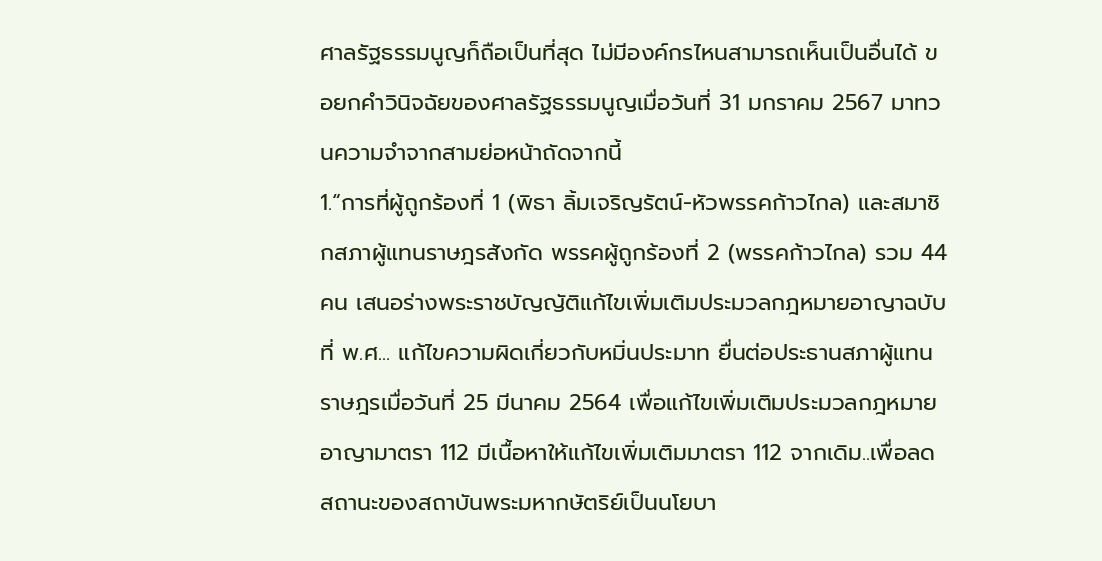ศาลรัฐธรรมนูญก็ถือเป็นที่สุด ไม่มีองค์กรไหนสามารถเห็นเป็นอื่นได้ ขอยกคำวินิจฉัยของศาลรัฐธรรมนูญเมื่อวันที่ 31 มกราคม 2567 มาทวนความจำจากสามย่อหน้าถัดจากนี้
1.“การที่ผู้ถูกร้องที่ 1 (พิธา ลิ้มเจริญรัตน์-หัวพรรคก้าวไกล) และสมาชิกสภาผู้แทนราษฎรสังกัด พรรคผู้ถูกร้องที่ 2 (พรรคก้าวไกล) รวม 44 คน เสนอร่างพระราชบัญญัติแก้ไขเพิ่มเติมประมวลกฎหมายอาญาฉบับที่ พ.ศ... แก้ไขความผิดเกี่ยวกับหมิ่นประมาท ยื่นต่อประธานสภาผู้แทนราษฎรเมื่อวันที่ 25 มีนาคม 2564 เพื่อแก้ไขเพิ่มเติมประมวลกฎหมายอาญามาตรา 112 มีเนื้อหาให้แก้ไขเพิ่มเติมมาตรา 112 จากเดิม..เพื่อลดสถานะของสถาบันพระมหากษัตริย์เป็นนโยบา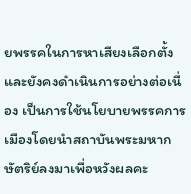ยพรรคในการหาเสียงเลือกตั้ง และยังคงดำเนินการอย่างต่อเนื่อง เป็นการใช้นโยบายพรรคการเมืองโดยนำสถาบันพระมหากษัตริย์ลงมาเพื่อหวังผลคะ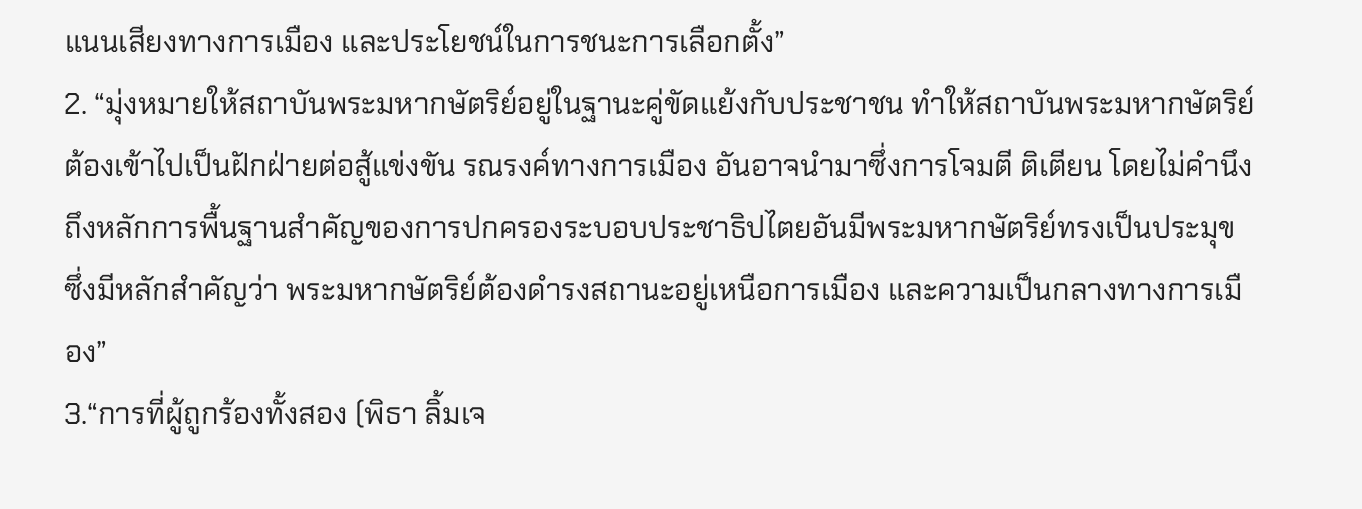แนนเสียงทางการเมือง และประโยชน์ในการชนะการเลือกตั้ง”
2. “มุ่งหมายให้สถาบันพระมหากษัตริย์อยู่ในฐานะคู่ขัดแย้งกับประชาชน ทำให้สถาบันพระมหากษัตริย์ต้องเข้าไปเป็นฝักฝ่ายต่อสู้แข่งขัน รณรงค์ทางการเมือง อันอาจนำมาซึ่งการโจมตี ติเตียน โดยไม่คำนึงถึงหลักการพื้นฐานสำคัญของการปกครองระบอบประชาธิปไตยอันมีพระมหากษัตริย์ทรงเป็นประมุข ซึ่งมีหลักสำคัญว่า พระมหากษัตริย์ต้องดำรงสถานะอยู่เหนือการเมือง และความเป็นกลางทางการเมือง”
3.“การที่ผู้ถูกร้องทั้งสอง (พิธา ลิ้มเจ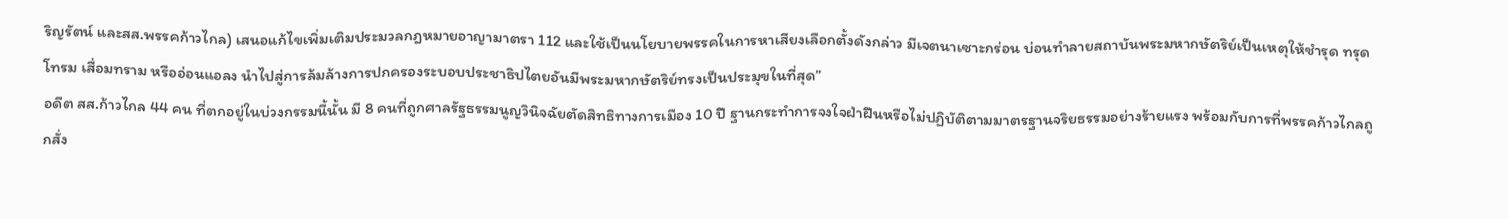ริญรัตน์ และสส.พรรคก้าวไกล) เสนอแก้ไขเพิ่มเติมประมวลกฎหมายอาญามาตรา 112 และใช้เป็นนโยบายพรรคในการหาเสียงเลือกตั้งดังกล่าว มีเจตนาเซาะกร่อน บ่อนทำลายสถาบันพระมหากษัตริย์เป็นเหตุให้ชำรุด ทรุดโทรม เสื่อมทราม หรืออ่อนแอลง นำไปสู่การล้มล้างการปกครองระบอบประชาธิปไตยอันมีพระมหากษัตริย์ทรงเป็นประมุขในที่สุด”
อดีต สส.ก้าวไกล 44 คน ที่ตกอยู่ในบ่วงกรรมนี้นั้น มี 8 คนที่ถูกศาลรัฐธรรมนูญวินิจฉัยตัดสิทธิทางการเมือง 10 ปี ฐานกระทำการจงใจฝ่าฝืนหรือไม่ปฏิบัติตามมาตรฐานจริยธรรมอย่างร้ายแรง พร้อมกับการที่พรรคก้าวไกลถูกสั่ง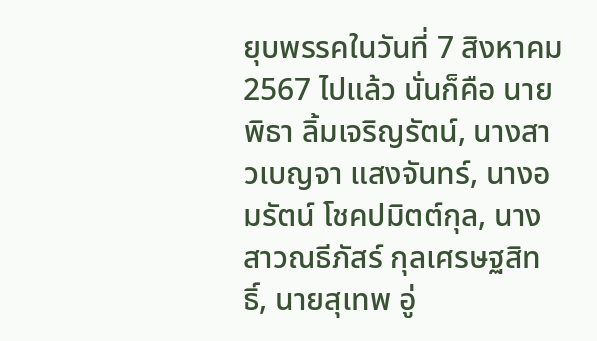ยุบพรรคในวันที่ 7 สิงหาคม 2567 ไปแล้ว นั่นก็คือ นายพิธา ลิ้มเจริญรัตน์, นางสาวเบญจา แสงจันทร์, นางอมรัตน์ โชคปมิตต์กุล, นางสาวณธีภัสร์ กุลเศรษฐสิทธิ์, นายสุเทพ อู่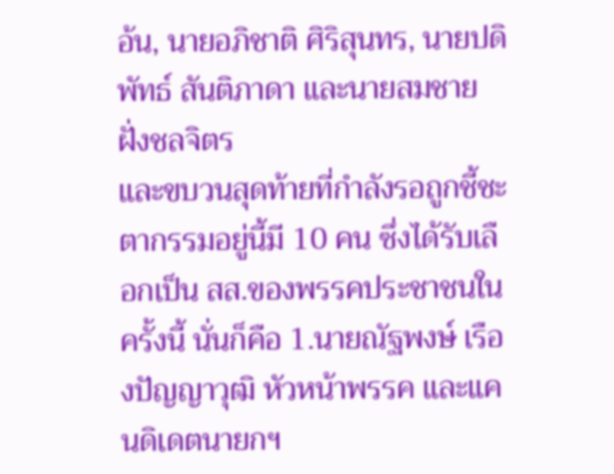อ้น, นายอภิชาติ ศิริสุนทร, นายปดิพัทธ์ สันติภาดา และนายสมชาย ฝั่งชลจิตร
และขบวนสุดท้ายที่กำลังรอถูกชี้ชะตากรรมอยู่นี้มี 10 คน ซึ่งได้รับเลือกเป็น สส.ของพรรคประชาชนในครั้งนี้ นั่นก็คือ 1.นายณัฐพงษ์ เรืองปัญญาวุฒิ หัวหน้าพรรค และแคนดิเดตนายกฯ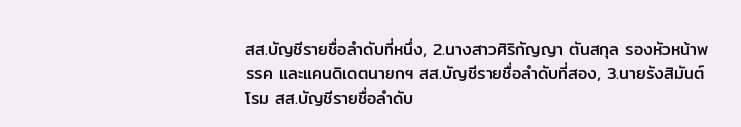สส.บัญชีรายชื่อลำดับที่หนึ่ง, 2.นางสาวศิริกัญญา ตันสกุล รองหัวหน้าพรรค และแคนดิเดตนายกฯ สส.บัญชีรายชื่อลำดับที่สอง, 3.นายรังสิมันต์ โรม สส.บัญชีรายชื่อลำดับ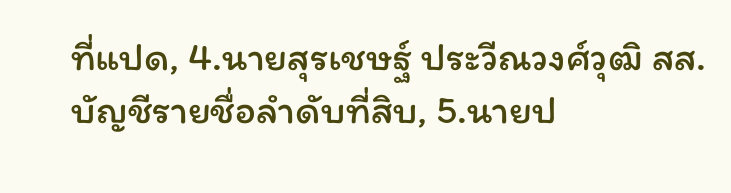ที่แปด, 4.นายสุรเชษฐ์ ประวีณวงศ์วุฒิ สส.บัญชีรายชื่อลำดับที่สิบ, 5.นายป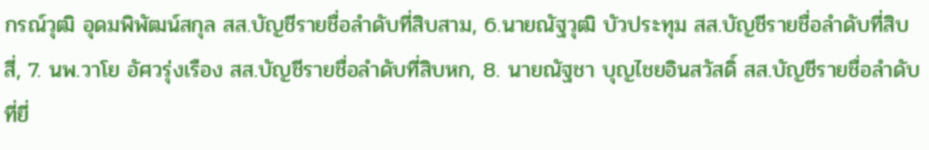กรณ์วุฒิ อุดมพิพัฒน์สกุล สส.บัญชีรายชื่อลำดับที่สิบสาม, 6.นายณัฐวุฒิ บัวประทุม สส.บัญชีรายชื่อลำดับที่สิบสี่, 7. นพ.วาโย อัศวรุ่งเรือง สส.บัญชีรายชื่อลำดับที่สิบหก, 8. นายณัฐชา บุญไชยอินสวัสดิ์ สส.บัญชีรายชื่อลำดับที่ยี่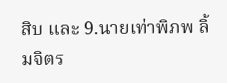สิบ และ 9.นายเท่าพิภพ ลิ้มจิตร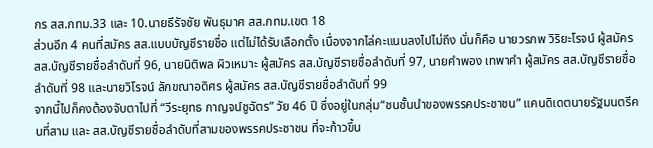กร สส.กทม.33 และ 10.นายธีรัจชัย พันธุมาศ สส.กทม.เขต 18
ส่วนอีก 4 คนที่สมัคร สส.แบบบัญชีรายชื่อ แต่ไม่ได้รับเลือกตั้ง เนื่องจากไล่คะแนนลงไปไม่ถึง นั่นก็คือ นายวรภพ วิริยะโรจน์ ผู้สมัคร สส.บัญชีรายชื่อลำดับที่ 96, นายนิติพล ผิวเหมาะ ผู้สมัคร สส.บัญชีรายชื่อลำดับที่ 97, นายคําพอง เทพาคํา ผู้สมัคร สส.บัญชีรายชื่อลำดับที่ 98 และนายวิโรจน์ ลักขณาอดิศร ผู้สมัคร สส.บัญชีรายชื่อลำดับที่ 99
จากนี้ไปก็คงต้องจับตาไปที่ “วีระยุทธ กาญจน์ชูฉัตร” วัย 46 ปี ซึ่งอยู่ในกลุ่ม“ชนชั้นนำของพรรคประชาชน” แคนดิเดตนายรัฐมนตรีคนที่สาม และ สส.บัญชีรายชื่อลำดับที่สามของพรรคประชาชน ที่จะก้าวขึ้น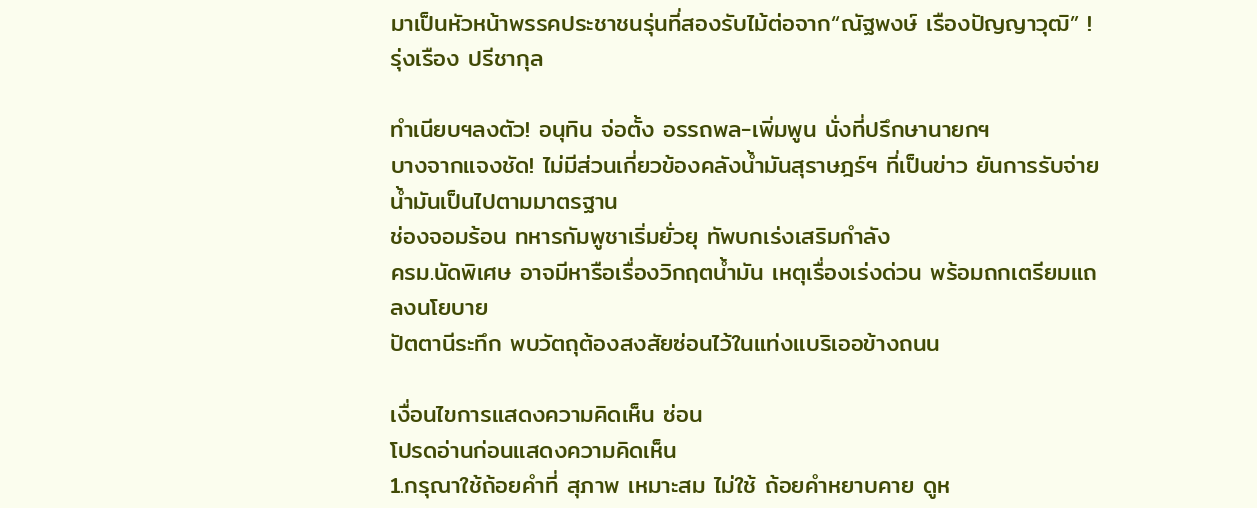มาเป็นหัวหน้าพรรคประชาชนรุ่นที่สองรับไม้ต่อจาก“ณัฐพงษ์ เรืองปัญญาวุฒิ” !
รุ่งเรือง ปรีชากุล

ทำเนียบฯลงตัว! อนุทิน จ่อตั้ง อรรถพล-เพิ่มพูน นั่งที่ปรึกษานายกฯ
บางจากแจงชัด! ไม่มีส่วนเกี่ยวข้องคลังน้ำมันสุราษฎร์ฯ ที่เป็นข่าว ยันการรับจ่ายน้ำมันเป็นไปตามมาตรฐาน
ช่องจอมร้อน ทหารกัมพูชาเริ่มยั่วยุ ทัพบกเร่งเสริมกำลัง
ครม.นัดพิเศษ อาจมีหารือเรื่องวิกฤตน้ำมัน เหตุเรื่องเร่งด่วน พร้อมถกเตรียมแถลงนโยบาย
ปัตตานีระทึก พบวัตถุต้องสงสัยซ่อนไว้ในแท่งแบริเออข้างถนน

เงื่อนไขการแสดงความคิดเห็น ซ่อน
โปรดอ่านก่อนแสดงความคิดเห็น
1.กรุณาใช้ถ้อยคำที่ สุภาพ เหมาะสม ไม่ใช้ ถ้อยคำหยาบคาย ดูห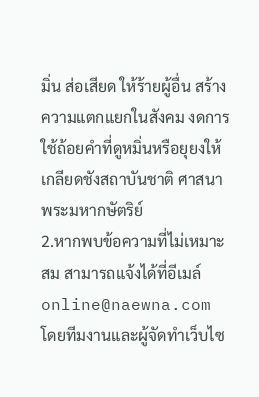มิ่น ส่อเสียด ให้ร้ายผู้อื่น สร้างความแตกแยกในสังคม งดการใช้ถ้อยคำที่ดูหมิ่นหรือยุยงให้เกลียดชังสถาบันชาติ ศาสนา พระมหากษัตริย์
2.หากพบข้อความที่ไม่เหมาะสม สามารถแจ้งได้ที่อีเมล์ online@naewna.com โดยทีมงานและผู้จัดทำเว็บไซ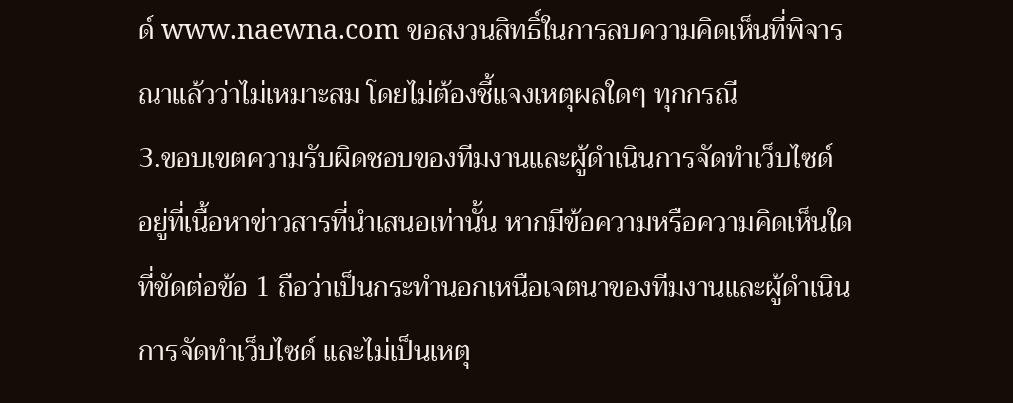ด์ www.naewna.com ขอสงวนสิทธิ์ในการลบความคิดเห็นที่พิจารณาแล้วว่าไม่เหมาะสม โดยไม่ต้องชี้แจงเหตุผลใดๆ ทุกกรณี
3.ขอบเขตความรับผิดชอบของทีมงานและผู้ดำเนินการจัดทำเว็บไซด์ อยู่ที่เนื้อหาข่าวสารที่นำเสนอเท่านั้น หากมีข้อความหรือความคิดเห็นใดที่ขัดต่อข้อ 1 ถือว่าเป็นกระทำนอกเหนือเจตนาของทีมงานและผู้ดำเนินการจัดทำเว็บไซด์ และไม่เป็นเหตุ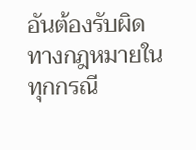อันต้องรับผิดทางกฎหมายในทุกกรณี